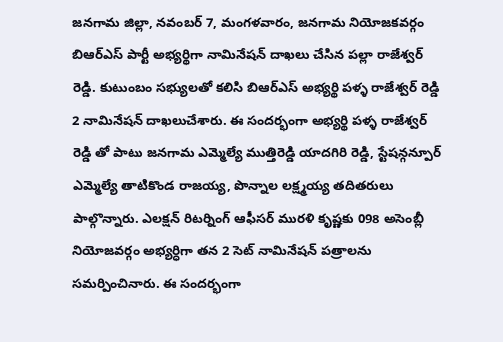జనగామ జిల్లా, నవంబర్ 7, మంగళవారం, జనగామ నియోజకవర్గం బిఆర్ఎస్ పార్టీ అభ్యర్థిగా నామినేషన్ దాఖలు చేసిన పల్లా రాజేశ్వర్ రెడ్డి. కుటుంబం సభ్యులతో కలిసి బిఆర్ఎస్ అభ్యర్థి పళ్ళ రాజేశ్వర్ రెడ్డి 2 నామినేషన్ దాఖలుచేశారు. ఈ సందర్భంగా అభ్యర్థి పళ్ళ రాజేశ్వర్ రెడ్డి తో పాటు జనగామ ఎమ్మెల్యే ముత్తిరెడ్డి యాదగిరి రెడ్డి, స్టేషన్గన్పూర్ ఎమ్మెల్యే తాటికొండ రాజయ్య, పొన్నాల లక్ష్మయ్య తదితరులు పాల్గొన్నారు. ఎలక్షన్ రిటర్నింగ్ ఆఫీసర్ మురళి కృష్ణకు 098 అసెంబ్లీ నియోజవర్గం అభ్యర్ధిగా తన 2 సెట్ నామినేషన్ పత్రాలను సమర్పించినారు. ఈ సందర్భంగా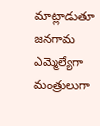మాట్లాడుతూ జనగామ ఎమ్మెల్యేగా మంత్రులుగా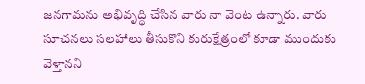జనగామను అభివృద్ధి చేసిన వారు నా వెంట ఉన్నారు. వారు సూచనలు సలహాలు తీసుకొని కురుక్షేత్రంలో కూడా ముందుకు వెళ్తానని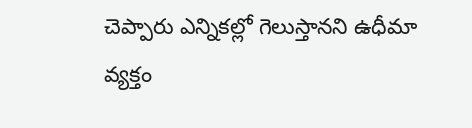చెప్పారు ఎన్నికల్లో గెలుస్తానని ఉధీమా వ్యక్తం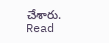చేశారు.
Read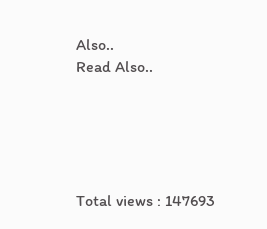Also..
Read Also..





Total views : 147693